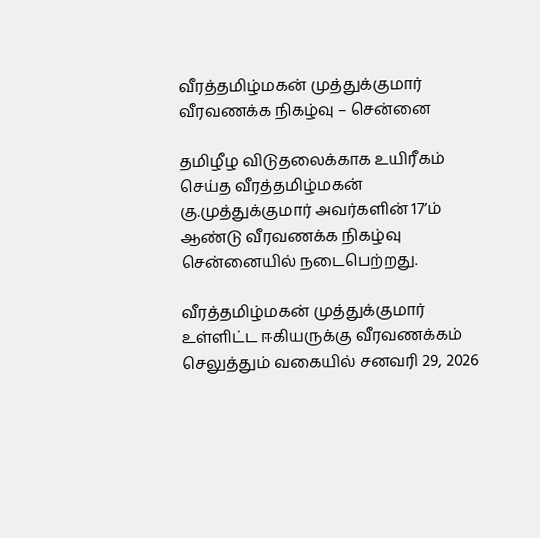வீரத்தமிழ்மகன் முத்துக்குமார் வீரவணக்க நிகழ்வு – சென்னை

தமிழீழ விடுதலைக்காக உயிரீகம் செய்த வீரத்தமிழ்மகன் கு.முத்துக்குமார் அவர்களின் 17’ம் ஆண்டு வீரவணக்க நிகழ்வு சென்னையில் நடைபெற்றது.

வீரத்தமிழ்மகன் முத்துக்குமார் உள்ளிட்ட ஈகியருக்கு வீரவணக்கம் செலுத்தும் வகையில் சனவரி 29, 2026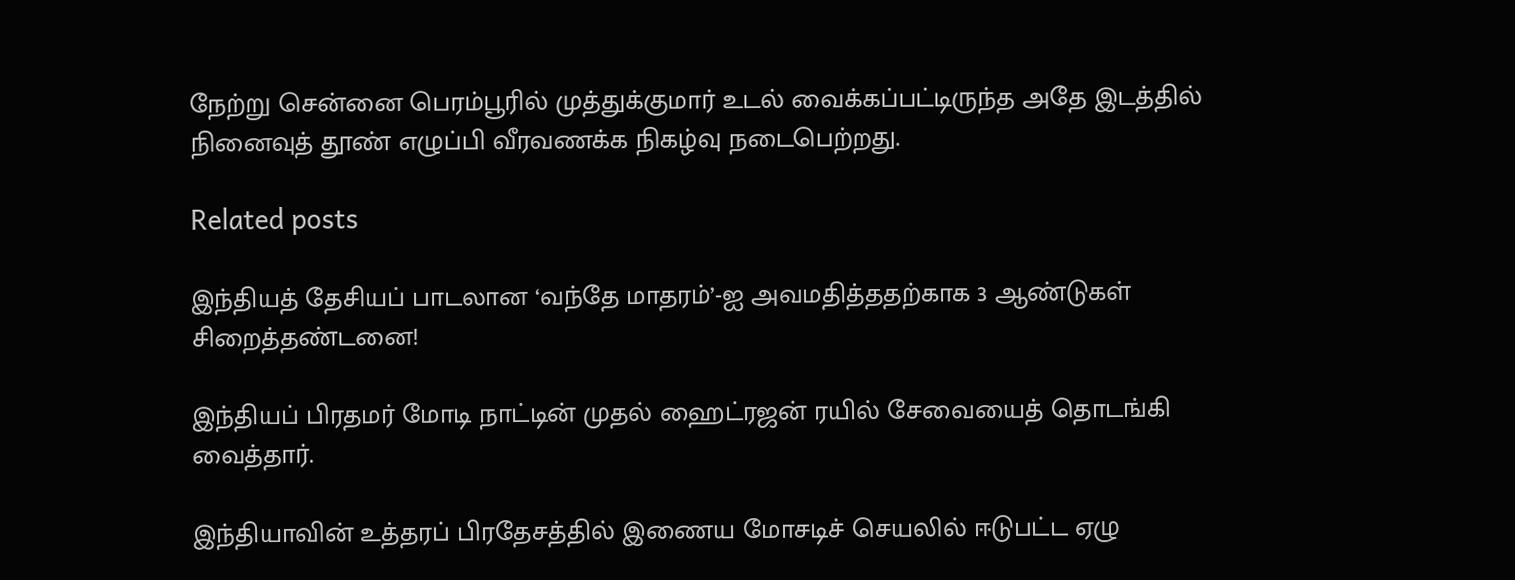நேற்று சென்னை பெரம்பூரில் முத்துக்குமார் உடல் வைக்கப்பட்டிருந்த அதே இடத்தில் நினைவுத் தூண் எழுப்பி வீரவணக்க நிகழ்வு நடைபெற்றது.

Related posts

இந்தியத் தேசியப் பாடலான ‘வந்தே மாதரம்’-ஐ அவமதித்ததற்காக 3 ஆண்டுகள் சிறைத்தண்டனை!

இந்தியப் பிரதமர் மோடி நாட்டின் முதல் ஹைட்ரஜன் ரயில் சேவையைத் தொடங்கி வைத்தார்.

இந்தியாவின் உத்தரப் பிரதேசத்தில் இணைய மோசடிச் செயலில் ஈடுபட்ட ஏழு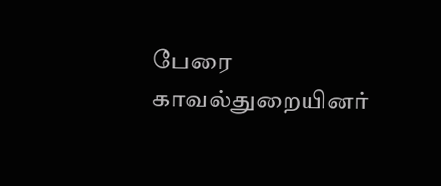பேரை காவல்துறையினர்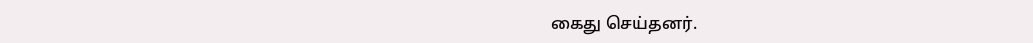கைது செய்தனர்.